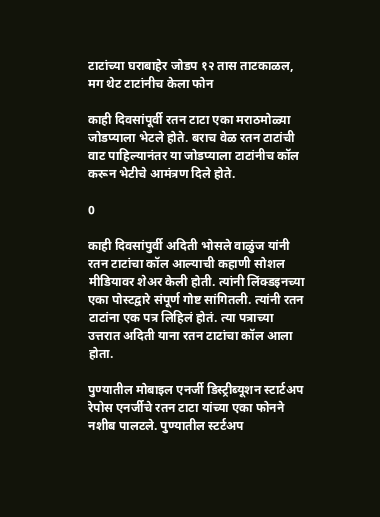टाटांच्या घराबाहेर जोडप १२ तास ताटकाळल, मग थेट टाटांनीच केला फोन

काही दिवसांपूर्वी रतन टाटा एका मराठमोळ्या जोडप्याला भेटले होते. बराच वेळ रतन टाटांची वाट पाहिल्यानंतर या जोडप्याला टाटांनीच कॉल करून भेटीचे आमंत्रण दिले होते.

0

काही दिवसांपुर्वी अदिती भोसले वाळुंज यांनी रतन टाटांचा कॉल आल्याची कहाणी सोशल मीडियावर शेअर केली होती. त्यांनी लिंक्डइनच्या एका पोस्टद्वारे संपूर्ण गोष्ट सांगितली. त्यांनी रतन टाटांना एक पत्र लिहिलं होतं. त्या पत्राच्या उत्तरात अदिती याना रतन टाटांचा कॉल आला होता.

पुण्यातील मोबाइल एनर्जी डिस्ट्रीब्यूशन स्टार्टअप रेपोस एनर्जीचे रतन टाटा यांच्या एका फोनने नशीब पालटले. पुण्यातील स्टर्टअप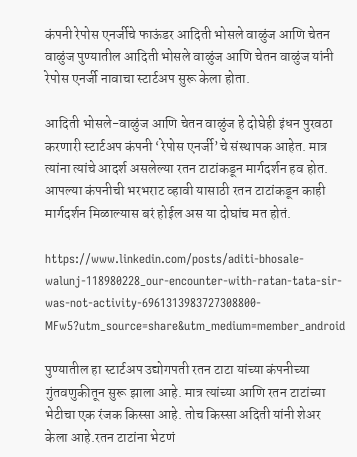कंपनी रेपोस एनर्जीचे फाऊंडर आदिती भोसले वाळुंज आणि चेतन वाळुंज पुण्यातील आदिती भोसले वाळुंज आणि चेतन वाळुंज यांनी रेपोस एनर्जी नावाचा स्टार्टअप सुरू केला होता.

आदिती भोसले-वाळुंज आणि चेतन वाळुंज हे दोघेही इंधन पुरवठा करणारी स्टार्टअप कंपनी ‘रेपोस एनर्जी’चे संस्थापक आहेत. मात्र त्यांना त्यांचे आदर्श असलेल्या रतन टाटांकडून मार्गदर्शन हव होत. आपल्या कंपनीची भरभराट व्हावी यासाठी रतन टाटांकडून काही मार्गदर्शन मिळाल्यास बरं होईल अस या दोघांच मत होतं.

https://www.linkedin.com/posts/aditi-bhosale-walunj-118980228_our-encounter-with-ratan-tata-sir-was-not-activity-6961313983727308800-MFw5?utm_source=share&utm_medium=member_android

पुण्यातील हा स्टार्टअप उद्योगपती रतन टाटा यांच्या कंपनीच्या गुंतवणुकीतून सुरू झाला आहे. मात्र त्यांच्या आणि रतन टाटांच्या भेटीचा एक रंजक किस्सा आहे. तोच किस्सा अदिती यांनी शेअर केला आहे.रतन टाटांना भेटणं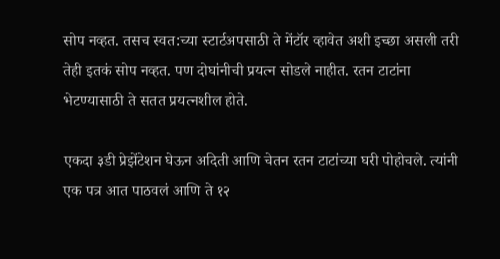सोप नव्हत. तसच स्वत:च्या स्टार्टअपसाठी ते मेंटॉर व्हावेत अशी इच्छा असली तरी तेही इतकं सोप नव्हत. पण दोघांनीची प्रयत्न सोडले नाहीत. रतन टाटांना भेटण्यासाठी ते सतत प्रयत्नशील होते.

एकदा ३डी प्रेझेंटेशन घेऊन अदिती आणि चेतन रतन टाटांच्या घरी पोहोचले. त्यांनी एक पत्र आत पाठवलं आणि ते १२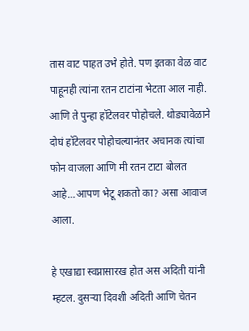तास वाट पाहत उभे होते. पण इतका वेळ वाट पाहूनही त्यांना रतन टाटांना भेटता आल नाही. आणि ते पुन्हा हॉटेलवर पोहोचले. थोड्यावेळाने दोघं हॉटेलवर पोहोचल्यानंतर अचानक त्यांचा फोन वाजला आणि मी रतन टाटा बोलत आहे…आपण भेटू शकतो का? असा आवाज आला.

हे एखाद्या स्वप्नासारख होत अस अदिती यांनी म्हटल. दुसऱ्या दिवशी अदिती आणि चेतन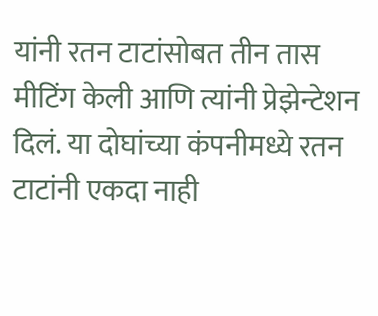यांनी रतन टाटांसोबत तीन तास मीटिंग केली आणि त्यांनी प्रेझेन्टेशन दिलं. या दोघांच्या कंपनीमध्ये रतन टाटांनी एकदा नाही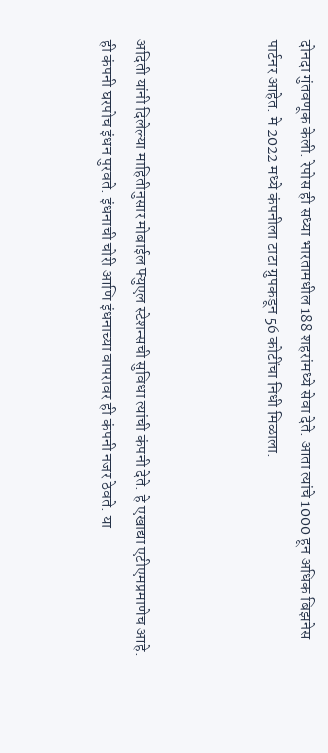दोनदा गुंतवणूक केली. रेपोस ही सध्या भारतामधील 188 शहरांमध्ये सेवा देते. आता त्यांचे 1000 हून अधिक बिझनेस पार्टनर आहेत. मे 2022 मध्ये कंपनीला टाटा ग्रुपकडून 56 कोटींचा निधी मिळाला.



अदिती यांनी दिलेल्या माहितीनुसार मोबाईल फ्युएल स्टेशन्सची सुविधा त्यांची कंपनी देते. हे एखाद्या एटीएमप्रमाणेच आहे. ही कंपनी घरपोच इंधन पुरवते. इंधनाची चोरी आणि इंधनाच्या वापरावर ही कंपनी नजर ठेवते. या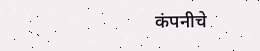कंपनीचे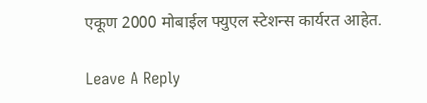एकूण 2000 मोबाईल फ्युएल स्टेशन्स कार्यरत आहेत.

Leave A Reply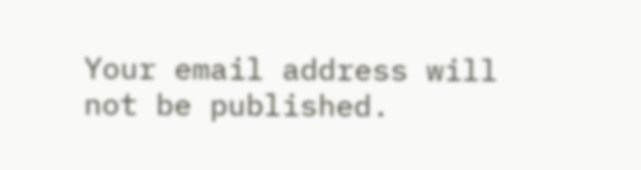Your email address will not be published.